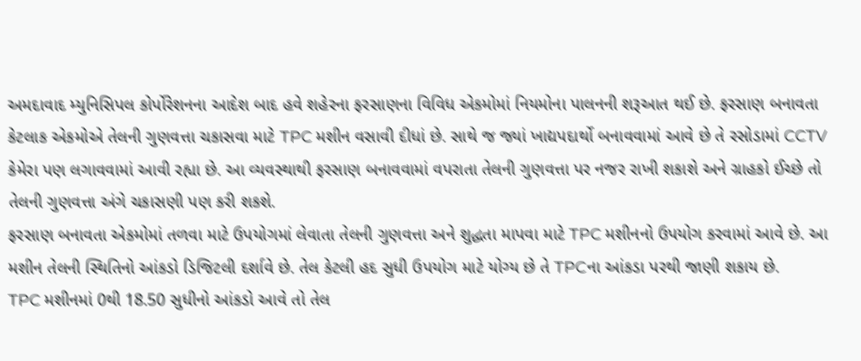અમદાવાદ મ્યુનિસિપલ કોર્પોરેશનના આદેશ બાદ હવે શહેરના ફરસાણના વિવિધ એકમોમાં નિયમોના પાલનની શરૂઆત થઈ છે. ફરસાણ બનાવતા કેટલાક એકમોએ તેલની ગુણવત્તા ચકાસવા માટે TPC મશીન વસાવી દીધાં છે. સાથે જ જ્યાં ખાદ્યપદાર્થો બનાવવામાં આવે છે તે રસોડામાં CCTV કેમેરા પણ લગાવવામાં આવી રહ્યા છે. આ વ્યવસ્થાથી ફરસાણ બનાવવામાં વપરાતા તેલની ગુણવત્તા પર નજર રાખી શકાશે અને ગ્રાહકો ઈચ્છે તો તેલની ગુણવત્તા અંગે ચકાસણી પણ કરી શકશે.
ફરસાણ બનાવતા એકમોમાં તળવા માટે ઉપયોગમાં લેવાતા તેલની ગુણવત્તા અને શુદ્ધતા માપવા માટે TPC મશીનનો ઉપયોગ કરવામાં આવે છે. આ મશીન તેલની સ્થિતિનો આંકડો ડિજિટલી દર્શાવે છે. તેલ કેટલી હદ સુધી ઉપયોગ માટે યોગ્ય છે તે TPCના આંકડા પરથી જાણી શકાય છે.
TPC મશીનમાં 0થી 18.50 સુધીનો આંકડો આવે તો તેલ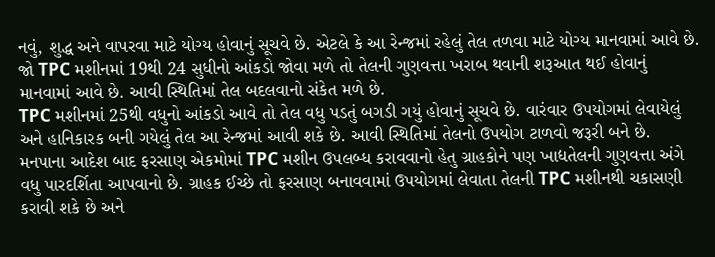નવું, શુદ્ધ અને વાપરવા માટે યોગ્ય હોવાનું સૂચવે છે. એટલે કે આ રેન્જમાં રહેલું તેલ તળવા માટે યોગ્ય માનવામાં આવે છે.
જો TPC મશીનમાં 19થી 24 સુધીનો આંકડો જોવા મળે તો તેલની ગુણવત્તા ખરાબ થવાની શરૂઆત થઈ હોવાનું માનવામાં આવે છે. આવી સ્થિતિમાં તેલ બદલવાનો સંકેત મળે છે.
TPC મશીનમાં 25થી વધુનો આંકડો આવે તો તેલ વધુ પડતું બગડી ગયું હોવાનું સૂચવે છે. વારંવાર ઉપયોગમાં લેવાયેલું અને હાનિકારક બની ગયેલું તેલ આ રેન્જમાં આવી શકે છે. આવી સ્થિતિમાં તેલનો ઉપયોગ ટાળવો જરૂરી બને છે.
મનપાના આદેશ બાદ ફરસાણ એકમોમાં TPC મશીન ઉપલબ્ધ કરાવવાનો હેતુ ગ્રાહકોને પણ ખાદ્યતેલની ગુણવત્તા અંગે વધુ પારદર્શિતા આપવાનો છે. ગ્રાહક ઈચ્છે તો ફરસાણ બનાવવામાં ઉપયોગમાં લેવાતા તેલની TPC મશીનથી ચકાસણી કરાવી શકે છે અને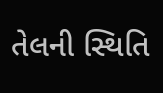તેલની સ્થિતિ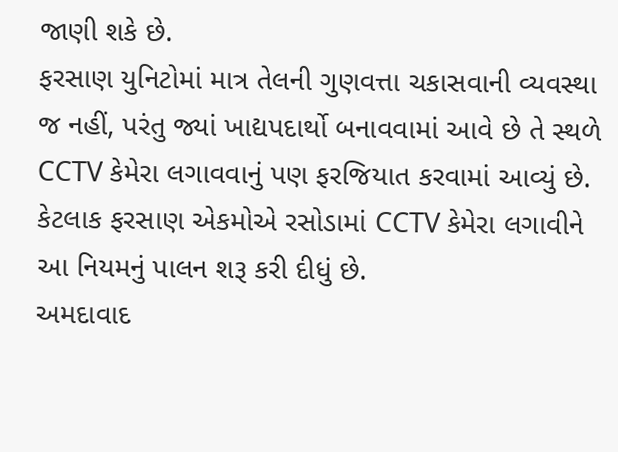જાણી શકે છે.
ફરસાણ યુનિટોમાં માત્ર તેલની ગુણવત્તા ચકાસવાની વ્યવસ્થા જ નહીં, પરંતુ જ્યાં ખાદ્યપદાર્થો બનાવવામાં આવે છે તે સ્થળે CCTV કેમેરા લગાવવાનું પણ ફરજિયાત કરવામાં આવ્યું છે. કેટલાક ફરસાણ એકમોએ રસોડામાં CCTV કેમેરા લગાવીને આ નિયમનું પાલન શરૂ કરી દીધું છે.
અમદાવાદ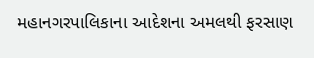મહાનગરપાલિકાના આદેશના અમલથી ફરસાણ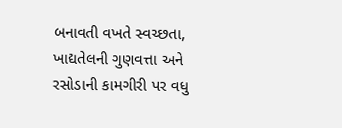બનાવતી વખતે સ્વચ્છતા, ખાદ્યતેલની ગુણવત્તા અને રસોડાની કામગીરી પર વધુ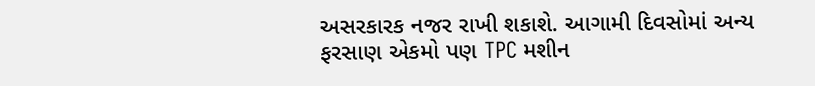અસરકારક નજર રાખી શકાશે. આગામી દિવસોમાં અન્ય ફરસાણ એકમો પણ TPC મશીન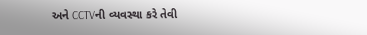અને CCTVની વ્યવસ્થા કરે તેવી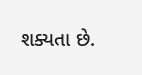શક્યતા છે.